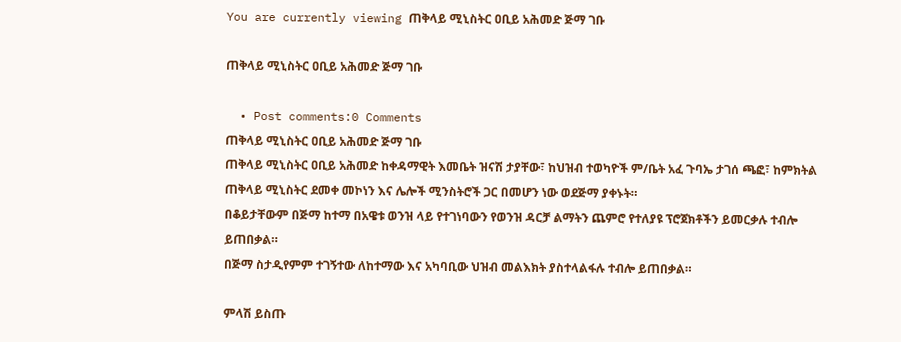You are currently viewing ጠቅላይ ሚኒስትር ዐቢይ አሕመድ ጅማ ገቡ

ጠቅላይ ሚኒስትር ዐቢይ አሕመድ ጅማ ገቡ

  • Post comments:0 Comments
ጠቅላይ ሚኒስትር ዐቢይ አሕመድ ጅማ ገቡ
ጠቅላይ ሚኒስትር ዐቢይ አሕመድ ከቀዳማዊት እመቤት ዝናሽ ታያቸው፣ ከህዝብ ተወካዮች ም/ቤት አፈ ጉባኤ ታገሰ ጫፎ፣ ከምክትል ጠቅላይ ሚኒስትር ደመቀ መኮነን እና ሌሎች ሚንስትሮች ጋር በመሆን ነው ወደጅማ ያቀኑት።
በቆይታቸውም በጅማ ከተማ በአዌቱ ወንዝ ላይ የተገነባውን የወንዝ ዳርቻ ልማትን ጨምሮ የተለያዩ ፕሮጀክቶችን ይመርቃሉ ተብሎ ይጠበቃል።
በጅማ ስታዲየምም ተገኝተው ለከተማው እና አካባቢው ህዝብ መልእክት ያስተላልፋሉ ተብሎ ይጠበቃል።

ምላሽ ይስጡ